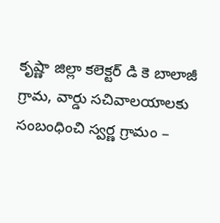కృష్ణా జిల్లా కలెక్టర్ డి కె బాలాజీ గ్రామ, వార్డు సచివాలయాలకు సంబంధించి స్వర్ణ గ్రామం –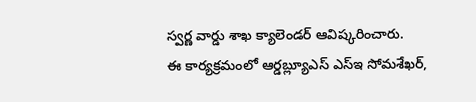స్వర్ణ వార్డు శాఖ క్యాలెండర్ ఆవిష్కరించారు.
ఈ కార్యక్రమంలో ఆర్డబ్ల్యూఎస్ ఎస్ఇ సోమశేఖర్,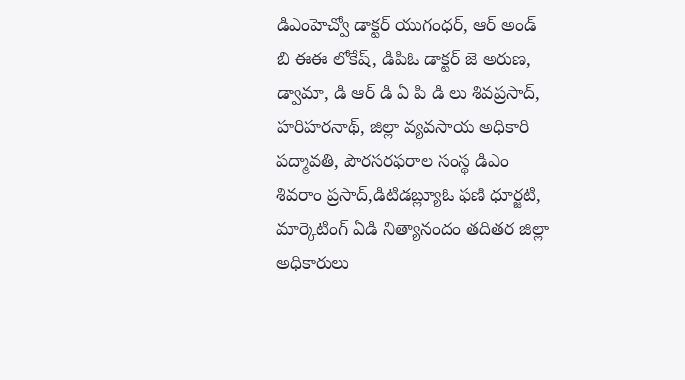డిఎంహెచ్వో డాక్టర్ యుగంధర్, ఆర్ అండ్ బి ఈఈ లోకేష్, డిపిఓ డాక్టర్ జె అరుణ, డ్వామా, డి ఆర్ డి ఏ పి డి లు శివప్రసాద్, హరిహరనాథ్, జిల్లా వ్యవసాయ అధికారి పద్మావతి, పౌరసరఫరాల సంస్థ డిఎం శివరాం ప్రసాద్,డిటిడబ్ల్యూఓ ఫణి ధూర్జటి, మార్కెటింగ్ ఏడి నిత్యానందం తదితర జిల్లా అధికారులు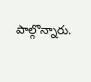పాల్గొన్నారు.